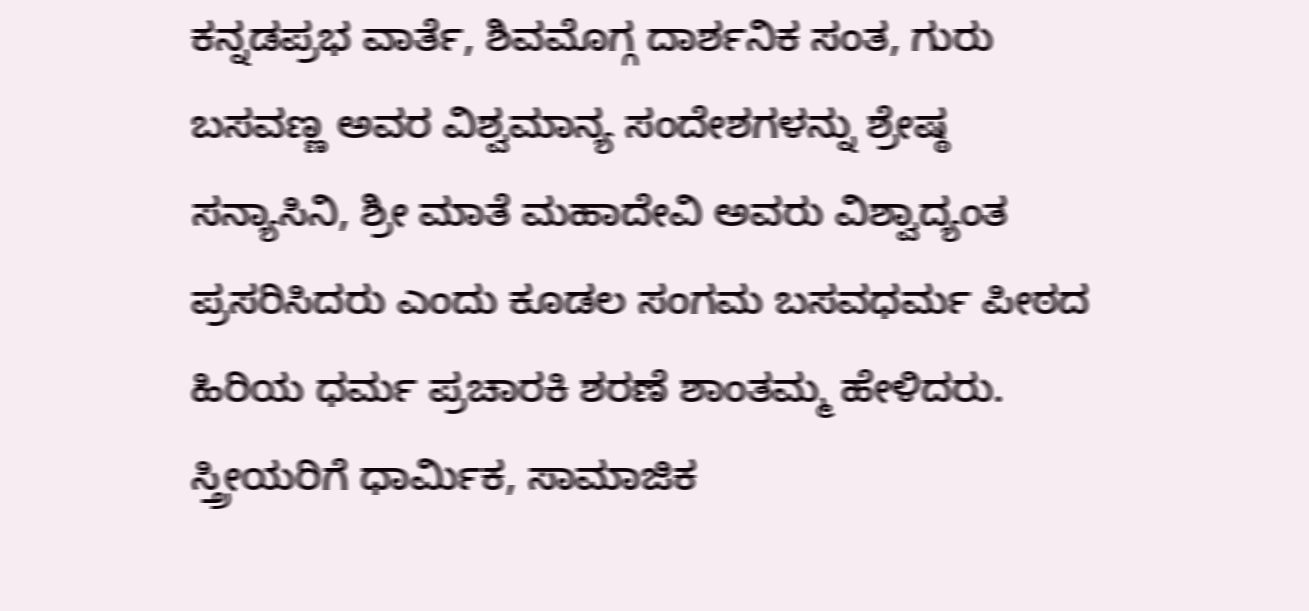ಕನ್ನಡಪ್ರಭ ವಾರ್ತೆ, ಶಿವಮೊಗ್ಗ ದಾರ್ಶನಿಕ ಸಂತ, ಗುರು ಬಸವಣ್ಣ ಅವರ ವಿಶ್ವಮಾನ್ಯ ಸಂದೇಶಗಳನ್ನು ಶ್ರೇಷ್ಠ ಸನ್ಯಾಸಿನಿ, ಶ್ರೀ ಮಾತೆ ಮಹಾದೇವಿ ಅವರು ವಿಶ್ವಾದ್ಯಂತ ಪ್ರಸರಿಸಿದರು ಎಂದು ಕೂಡಲ ಸಂಗಮ ಬಸವಧರ್ಮ ಪೀಠದ ಹಿರಿಯ ಧರ್ಮ ಪ್ರಚಾರಕಿ ಶರಣೆ ಶಾಂತಮ್ಮ ಹೇಳಿದರು.
ಸ್ತ್ರೀಯರಿಗೆ ಧಾರ್ಮಿಕ, ಸಾಮಾಜಿಕ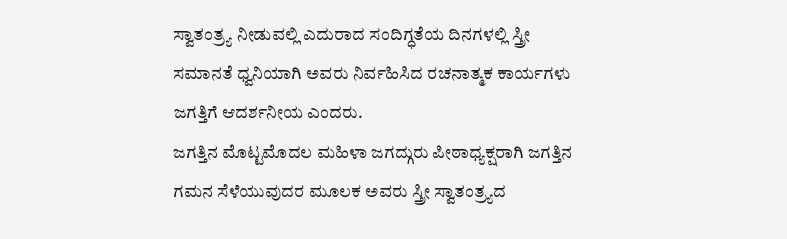ಸ್ವಾತಂತ್ರ್ಯ ನೀಡುವಲ್ಲಿ ಎದುರಾದ ಸಂದಿಗ್ಧತೆಯ ದಿನಗಳಲ್ಲಿ ಸ್ತ್ರೀ ಸಮಾನತೆ ಧ್ವನಿಯಾಗಿ ಅವರು ನಿರ್ವಹಿಸಿದ ರಚನಾತ್ಮಕ ಕಾರ್ಯಗಳು ಜಗತ್ತಿಗೆ ಆದರ್ಶನೀಯ ಎಂದರು.
ಜಗತ್ತಿನ ಮೊಟ್ಟಮೊದಲ ಮಹಿಳಾ ಜಗದ್ಗುರು ಪೀಠಾಧ್ಯಕ್ಷರಾಗಿ ಜಗತ್ತಿನ ಗಮನ ಸೆಳೆಯುವುದರ ಮೂಲಕ ಅವರು ಸ್ತ್ರೀ ಸ್ವಾತಂತ್ರ್ಯದ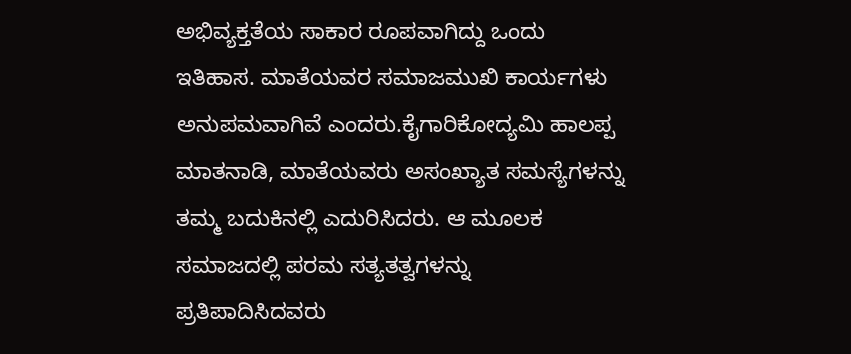ಅಭಿವ್ಯಕ್ತತೆಯ ಸಾಕಾರ ರೂಪವಾಗಿದ್ದು ಒಂದು ಇತಿಹಾಸ. ಮಾತೆಯವರ ಸಮಾಜಮುಖಿ ಕಾರ್ಯಗಳು ಅನುಪಮವಾಗಿವೆ ಎಂದರು.ಕೈಗಾರಿಕೋದ್ಯಮಿ ಹಾಲಪ್ಪ ಮಾತನಾಡಿ, ಮಾತೆಯವರು ಅಸಂಖ್ಯಾತ ಸಮಸ್ಯೆಗಳನ್ನು ತಮ್ಮ ಬದುಕಿನಲ್ಲಿ ಎದುರಿಸಿದರು. ಆ ಮೂಲಕ ಸಮಾಜದಲ್ಲಿ ಪರಮ ಸತ್ಯತತ್ವಗಳನ್ನು ಪ್ರತಿಪಾದಿಸಿದವರು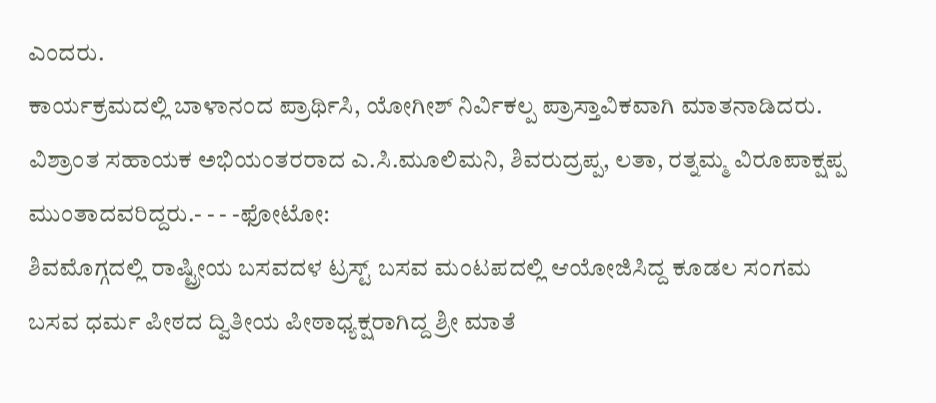ಎಂದರು.
ಕಾರ್ಯಕ್ರಮದಲ್ಲಿ ಬಾಳಾನಂದ ಪ್ರಾರ್ಥಿಸಿ, ಯೋಗೀಶ್ ನಿರ್ವಿಕಲ್ಪ ಪ್ರಾಸ್ತಾವಿಕವಾಗಿ ಮಾತನಾಡಿದರು. ವಿಶ್ರಾಂತ ಸಹಾಯಕ ಅಭಿಯಂತರರಾದ ಎ.ಸಿ.ಮೂಲಿಮನಿ, ಶಿವರುದ್ರಪ್ಪ, ಲತಾ, ರತ್ನಮ್ಮ ವಿರೂಪಾಕ್ಷಪ್ಪ ಮುಂತಾದವರಿದ್ದರು.- - - -ಫೋಟೋ:
ಶಿವಮೊಗ್ಗದಲ್ಲಿ ರಾಷ್ಟ್ರೀಯ ಬಸವದಳ ಟ್ರಸ್ಟ್ ಬಸವ ಮಂಟಪದಲ್ಲಿ ಆಯೋಜಿಸಿದ್ದ ಕೂಡಲ ಸಂಗಮ ಬಸವ ಧರ್ಮ ಪೀಠದ ದ್ವಿತೀಯ ಪೀಠಾಧ್ಯಕ್ಷರಾಗಿದ್ದ ಶ್ರೀ ಮಾತೆ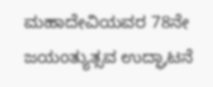ಮಹಾದೇವಿಯವರ 78ನೇ ಜಯಂತ್ಯುತ್ಸವ ಉದ್ಘಾಟನೆ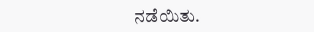ನಡೆಯಿತು.